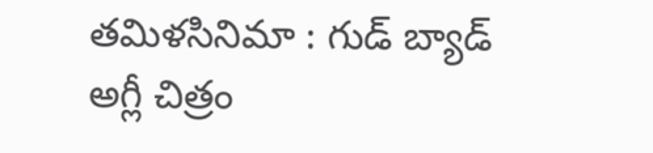తమిళసినిమా : గుడ్ బ్యాడ్ అగ్లీ చిత్రం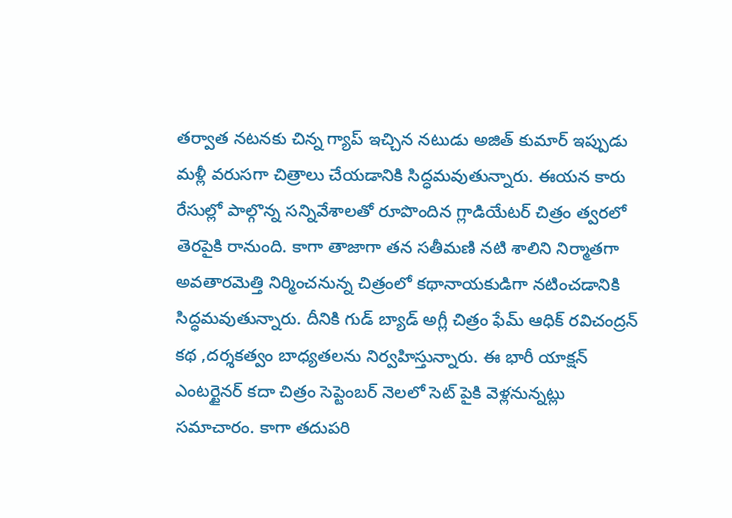తర్వాత నటనకు చిన్న గ్యాప్ ఇచ్చిన నటుడు అజిత్ కుమార్ ఇప్పుడు మళ్లీ వరుసగా చిత్రాలు చేయడానికి సిద్ధమవుతున్నారు. ఈయన కారు రేసుల్లో పాల్గొన్న సన్నివేశాలతో రూపొందిన గ్లాడియేటర్ చిత్రం త్వరలో తెరపైకి రానుంది. కాగా తాజాగా తన సతీమణి నటి శాలిని నిర్మాతగా అవతారమెత్తి నిర్మించనున్న చిత్రంలో కథానాయకుడిగా నటించడానికి సిద్ధమవుతున్నారు. దీనికి గుడ్ బ్యాడ్ అగ్లీ చిత్రం ఫేమ్ ఆధిక్ రవిచంద్రన్ కథ ,దర్శకత్వం బాధ్యతలను నిర్వహిస్తున్నారు. ఈ భారీ యాక్షన్ ఎంటర్టైనర్ కదా చిత్రం సెప్టెంబర్ నెలలో సెట్ పైకి వెళ్లనున్నట్లు సమాచారం. కాగా తదుపరి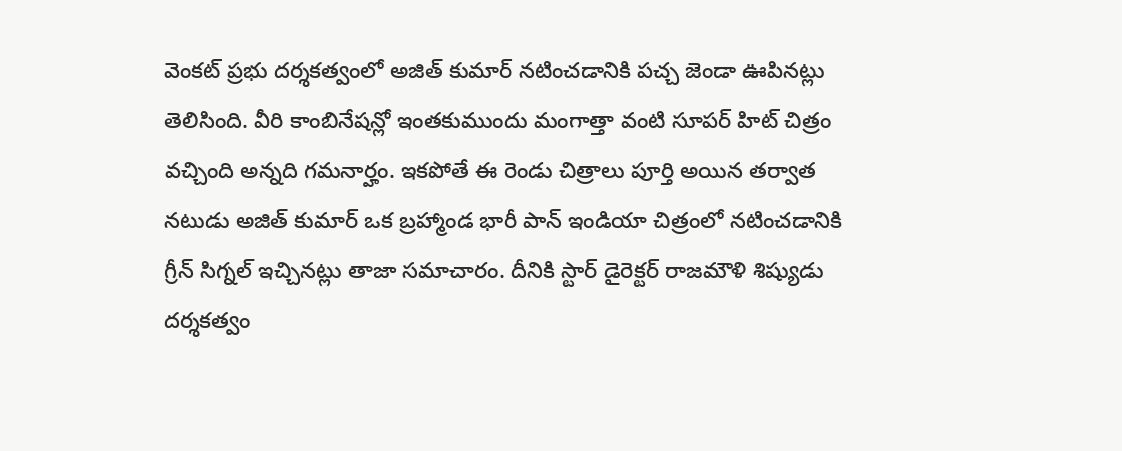వెంకట్ ప్రభు దర్శకత్వంలో అజిత్ కుమార్ నటించడానికి పచ్చ జెండా ఊపినట్లు తెలిసింది. వీరి కాంబినేషన్లో ఇంతకుముందు మంగాత్తా వంటి సూపర్ హిట్ చిత్రం వచ్చింది అన్నది గమనార్హం. ఇకపోతే ఈ రెండు చిత్రాలు పూర్తి అయిన తర్వాత నటుడు అజిత్ కుమార్ ఒక బ్రహ్మాండ భారీ పాన్ ఇండియా చిత్రంలో నటించడానికి గ్రీన్ సిగ్నల్ ఇచ్చినట్లు తాజా సమాచారం. దీనికి స్టార్ డైరెక్టర్ రాజమౌళి శిష్యుడు దర్శకత్వం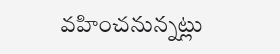వహించనున్నట్లు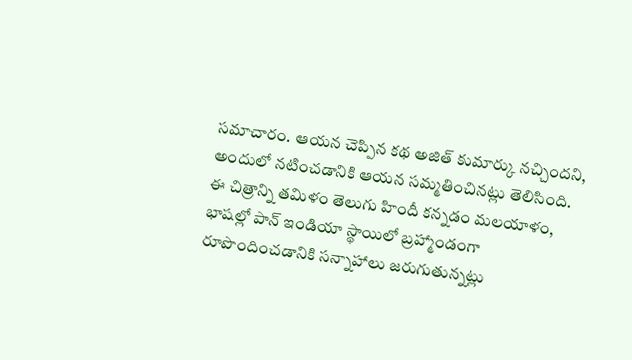సమాచారం. ఆయన చెప్పిన కథ అజిత్ కుమార్కు నచ్చిందని, అందులో నటించడానికి ఆయన సమ్మతించినట్లు తెలిసింది. ఈ చిత్రాన్ని తమిళం తెలుగు హిందీ కన్నడం మలయాళం, భాషల్లో పాన్ ఇండియా స్థాయిలో బ్రహ్మాండంగా రూపొందించడానికి సన్నాహాలు జరుగుతున్నట్లు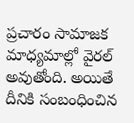ప్రచారం సామాజక మాధ్యమాల్లో వైరల్ అవుతోంది. అయితే దీనికి సంబంధించిన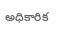అధికారిక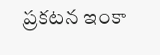ప్రకటన ఇంకా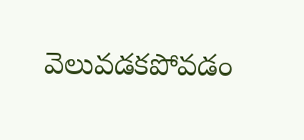వెలువడకపోవడం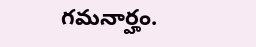గమనార్హం.